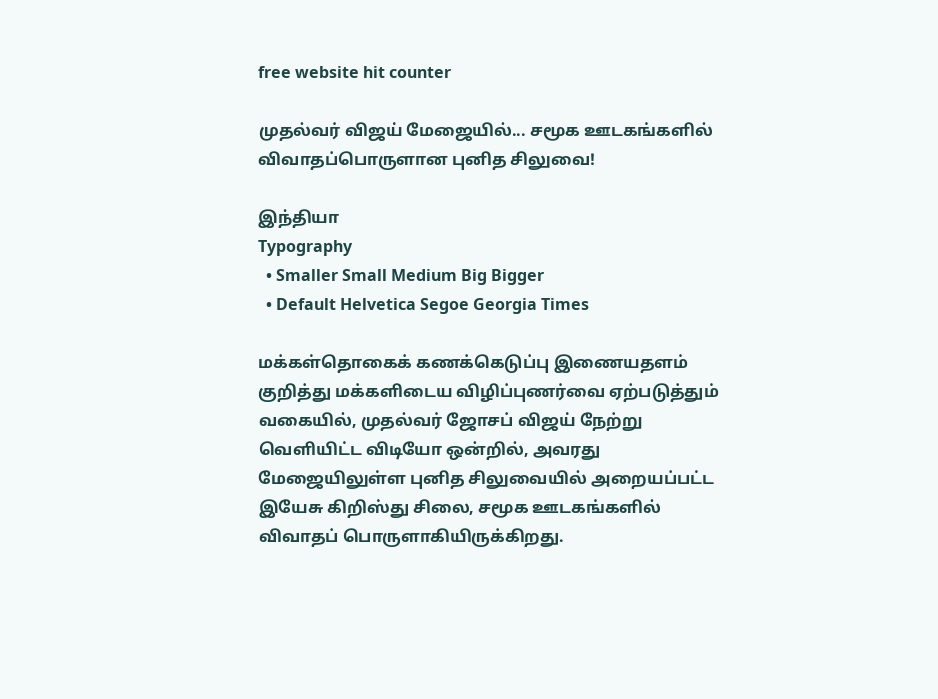free website hit counter

முதல்வர் விஜய் மேஜையில்... சமூக ஊடகங்களில் விவாதப்பொருளான புனித சிலுவை!

இந்தியா
Typography
  • Smaller Small Medium Big Bigger
  • Default Helvetica Segoe Georgia Times

மக்கள்தொகைக் கணக்கெடுப்பு இணையதளம் குறித்து மக்களிடைய விழிப்புணர்வை ஏற்படுத்தும் வகையில், முதல்வர் ஜோசப் விஜய் நேற்று வெளியிட்ட விடியோ ஒன்றில், அவரது மேஜையிலுள்ள புனித சிலுவையில் அறையப்பட்ட இயேசு கிறிஸ்து சிலை, சமூக ஊடகங்களில் விவாதப் பொருளாகியிருக்கிறது.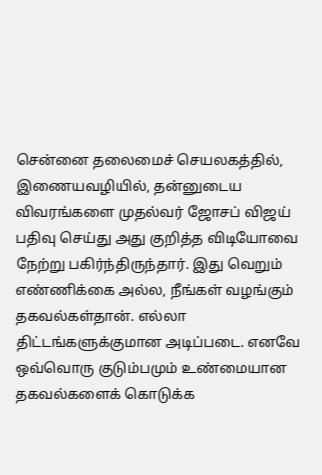சென்னை தலைமைச் செயலகத்தில், இணையவழியில், தன்னுடைய விவரங்களை முதல்வர் ஜோசப் விஜய் பதிவு செய்து அது குறித்த விடியோவை நேற்று பகிர்ந்திருந்தார். இது வெறும் எண்ணிக்கை அல்ல, நீங்கள் வழங்கும் தகவல்கள்தான். எல்லா திட்டங்களுக்குமான அடிப்படை. எனவே ஒவ்வொரு குடும்பமும் உண்மையான தகவல்களைக் கொடுக்க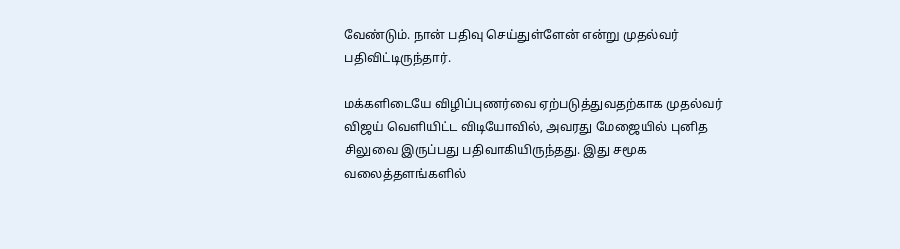வேண்டும். நான் பதிவு செய்துள்ளேன் என்று முதல்வர் பதிவிட்டிருந்தார்.

மக்களிடையே விழிப்புணர்வை ஏற்படுத்துவதற்காக முதல்வர் விஜய் வெளியிட்ட விடியோவில், அவரது மேஜையில் புனித சிலுவை இருப்பது பதிவாகியிருந்தது. இது சமூக வலைத்தளங்களில்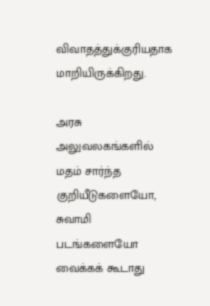விவாதத்துக்குரியதாக மாறியிருக்கிறது.

அரசு அலுவலகங்களில் மதம் சார்ந்த குறியீடுகளையோ, சுவாமி படங்களையோ வைக்கக் கூடாது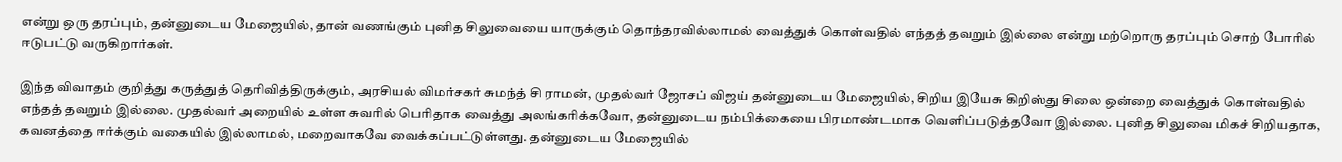என்று ஒரு தரப்பும், தன்னுடைய மேஜையில், தான் வணங்கும் புனித சிலுவையை யாருக்கும் தொந்தரவில்லாமல் வைத்துக் கொள்வதில் எந்தத் தவறும் இல்லை என்று மற்றொரு தரப்பும் சொற் போரில் ஈடுபட்டு வருகிறார்கள்.

இந்த விவாதம் குறித்து கருத்துத் தெரிவித்திருக்கும், அரசியல் விமர்சகர் சுமந்த் சி ராமன், முதல்வர் ஜோசப் விஜய் தன்னுடைய மேஜையில், சிறிய இயேசு கிறிஸ்து சிலை ஒன்றை வைத்துக் கொள்வதில் எந்தத் தவறும் இல்லை. முதல்வர் அறையில் உள்ள சுவரில் பெரிதாக வைத்து அலங்கரிக்கவோ, தன்னுடைய நம்பிக்கையை பிரமாண்டமாக வெளிப்படுத்தவோ இல்லை. புனித சிலுவை மிகச் சிறியதாக, கவனத்தை ஈர்க்கும் வகையில் இல்லாமல், மறைவாகவே வைக்கப்பட்டுள்ளது. தன்னுடைய மேஜையில்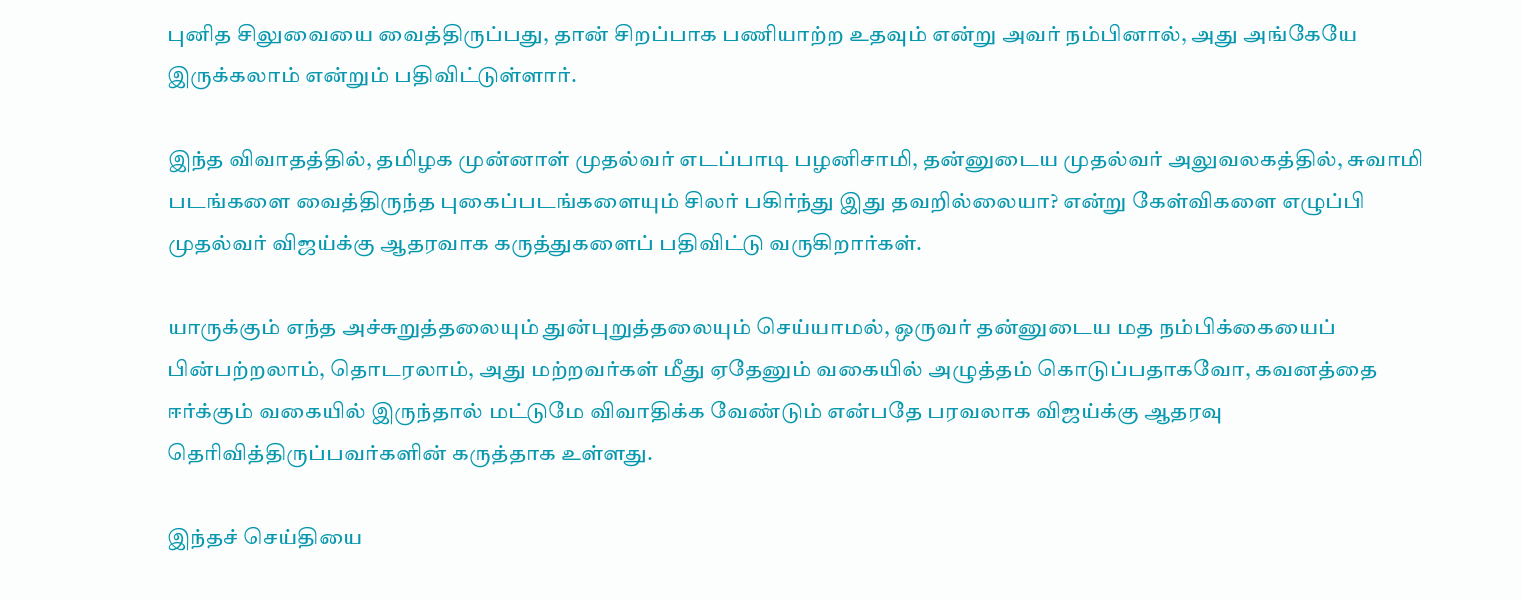புனித சிலுவையை வைத்திருப்பது, தான் சிறப்பாக பணியாற்ற உதவும் என்று அவர் நம்பினால், அது அங்கேயே இருக்கலாம் என்றும் பதிவிட்டுள்ளார்.

இந்த விவாதத்தில், தமிழக முன்னாள் முதல்வர் எடப்பாடி பழனிசாமி, தன்னுடைய முதல்வர் அலுவலகத்தில், சுவாமி படங்களை வைத்திருந்த புகைப்படங்களையும் சிலர் பகிர்ந்து இது தவறில்லையா? என்று கேள்விகளை எழுப்பி முதல்வர் விஜய்க்கு ஆதரவாக கருத்துகளைப் பதிவிட்டு வருகிறார்கள்.

யாருக்கும் எந்த அச்சுறுத்தலையும் துன்புறுத்தலையும் செய்யாமல், ஒருவர் தன்னுடைய மத நம்பிக்கையைப் பின்பற்றலாம், தொடரலாம், அது மற்றவர்கள் மீது ஏதேனும் வகையில் அழுத்தம் கொடுப்பதாகவோ, கவனத்தை ஈர்க்கும் வகையில் இருந்தால் மட்டுமே விவாதிக்க வேண்டும் என்பதே பரவலாக விஜய்க்கு ஆதரவு தெரிவித்திருப்பவர்களின் கருத்தாக உள்ளது.

இந்தச் செய்தியை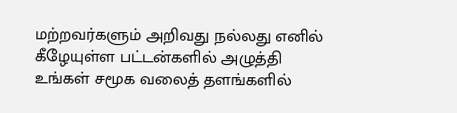மற்றவர்களும் அறிவது நல்லது எனில் கீழேயுள்ள பட்டன்களில் அழுத்தி உங்கள் சமூக வலைத் தளங்களில்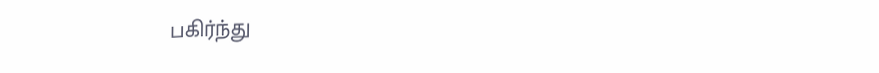பகிர்ந்து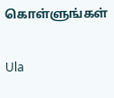கொள்ளுங்கள்

Ula